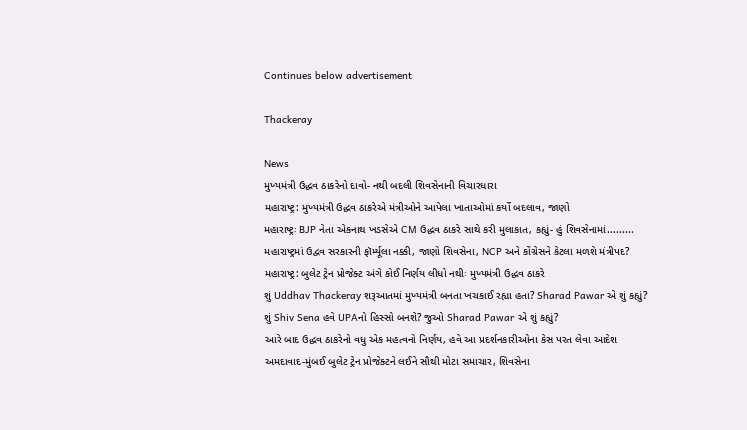Continues below advertisement

Thackeray

News
મુખ્યમંત્રી ઉદ્ધવ ઠાકરેનો દાવો- નથી બદલી શિવસેનાની વિચારધારા
મહારાષ્ટ્ર: મુખ્યમંત્રી ઉદ્ધવ ઠાકરેએ મંત્રીઓને આપેલા ખાતાઓમાં કર્યો બદલાવ, જાણો
મહારાષ્ટ્રઃ BJP નેતા એકનાથ ખડસેએ CM ઉદ્ધવ ઠાકરે સાથે કરી મુલાકાત, કહ્યું- હું શિવસેનામાં.........
મહારાષ્ટ્રમાં ઉદ્વવ સરકારની ફૉર્મ્યૂલા નક્કી, જાણો શિવસેના, NCP અને કોંગ્રેસને કેટલા મળશે મંત્રીપદ?
મહારાષ્ટ્ર: બુલેટ ટ્રેન પ્રોજેક્ટ અંગે કોઈ નિર્ણય લીધો નથીઃ મુખ્યમંત્રી ઉદ્ધવ ઠાકરે
શું Uddhav Thackeray શરૂઆતમાં મુખ્યમંત્રી બનતા ખચકાઈ રહ્યા હતા? Sharad Pawar એ શું કહ્યું?
શું Shiv Sena હવે UPAનો હિસ્સો બનશે? જુઓ Sharad Pawar એ શું કહ્યું?
આરે બાદ ઉદ્ધવ ઠાકરેનો વધુ એક મહત્વનો નિર્ણય, હવે આ પ્રદર્શનકારીઓના કેસ પરત લેવા આદેશ
અમદાવાદ-મુંબઈ બુલેટ ટ્રેન પ્રોજેક્ટને લઈને સૌથી મોટા સમાચાર, શિવસેના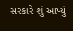સરકારે શું આપ્યું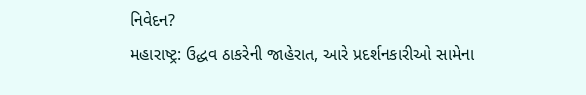નિવેદન?
મહારાષ્ટ્ર: ઉદ્ધવ ઠાકરેની જાહેરાત, આરે પ્રદર્શનકારીઓ સામેના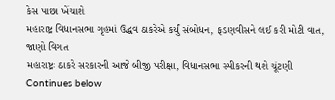કેસ પાછા ખેંચાશે
મહારાષ્ટ્ર વિધાનસભા ગૃહમાં ઉદ્ધવ ઠાકરેએ કર્યું સંબોધન, ફડણવીસને લઈ કરી મોટી વાત, જાણો વિગત
મહારાષ્ટ્રઃ ઠાકરે સરકારની આજે બીજી પરીક્ષા, વિધાનસભા સ્પીકરની થશે ચૂંટણી
Continues below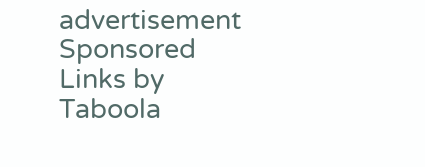advertisement
Sponsored Links by Taboola